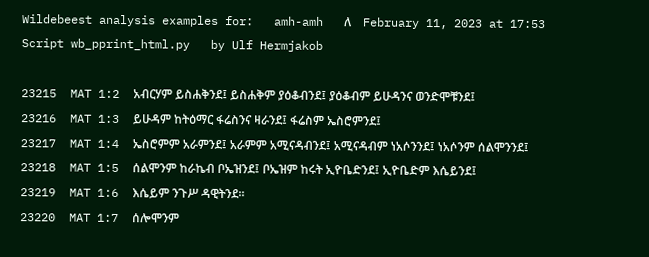Wildebeest analysis examples for:   amh-amh   ለ    February 11, 2023 at 17:53    Script wb_pprint_html.py   by Ulf Hermjakob

23215  MAT 1:2  አብርሃም ይስሐቅንደ፤ ይስሐቅም ያዕቆብንደ፤ ያዕቆብም ይሁዳንና ወንድሞቹንደ፤
23216  MAT 1:3  ይሁዳም ከትዕማር ፋሬስንና ዛራንደ፤ ፋሬስም ኤስሮምንደ፤
23217  MAT 1:4  ኤስሮምም አራምንደ፤ አራምም አሚናዳብንደ፤ አሚናዳብም ነአሶንንደ፤ ነአሶንም ሰልሞንንደ፤
23218  MAT 1:5  ሰልሞንም ከራኬብ ቦኤዝንደ፤ ቦኤዝም ከሩት ኢዮቤድንደ፤ ኢዮቤድም እሴይንደ፤
23219  MAT 1:6  እሴይም ንጉሥ ዳዊትንደ።
23220  MAT 1:7  ሰሎሞንም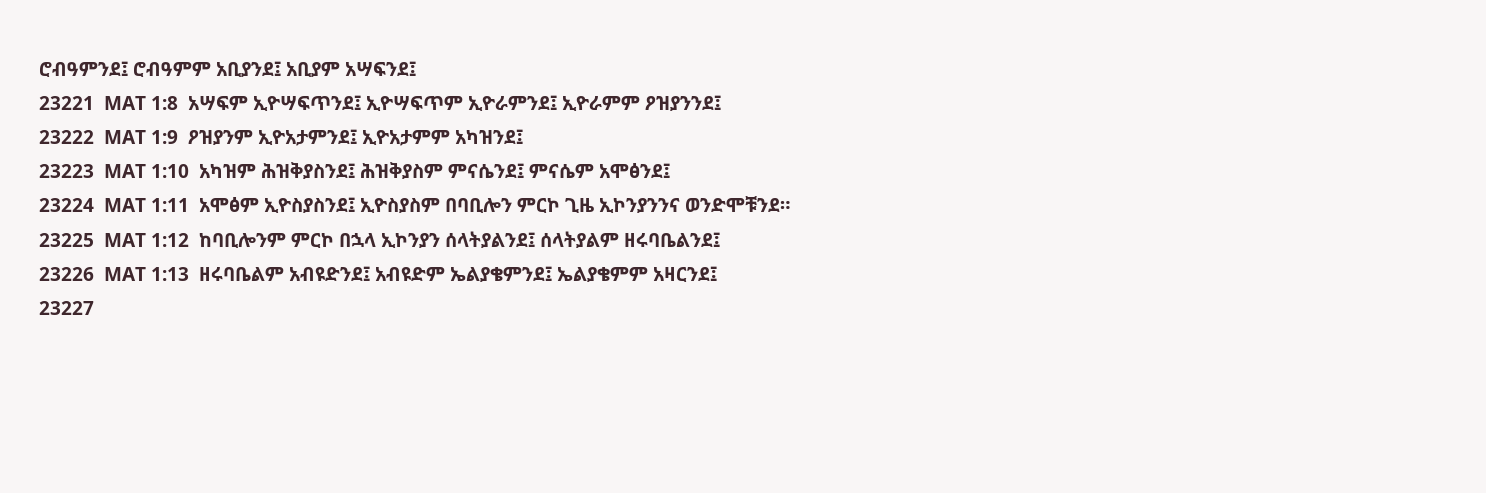ሮብዓምንደ፤ ሮብዓምም አቢያንደ፤ አቢያም አሣፍንደ፤
23221  MAT 1:8  አሣፍም ኢዮሣፍጥንደ፤ ኢዮሣፍጥም ኢዮራምንደ፤ ኢዮራምም ዖዝያንንደ፤
23222  MAT 1:9  ዖዝያንም ኢዮአታምንደ፤ ኢዮአታምም አካዝንደ፤
23223  MAT 1:10  አካዝም ሕዝቅያስንደ፤ ሕዝቅያስም ምናሴንደ፤ ምናሴም አሞፅንደ፤
23224  MAT 1:11  አሞፅም ኢዮስያስንደ፤ ኢዮስያስም በባቢሎን ምርኮ ጊዜ ኢኮንያንንና ወንድሞቹንደ።
23225  MAT 1:12  ከባቢሎንም ምርኮ በኋላ ኢኮንያን ሰላትያልንደ፤ ሰላትያልም ዘሩባቤልንደ፤
23226  MAT 1:13  ዘሩባቤልም አብዩድንደ፤ አብዩድም ኤልያቄምንደ፤ ኤልያቄምም አዛርንደ፤
23227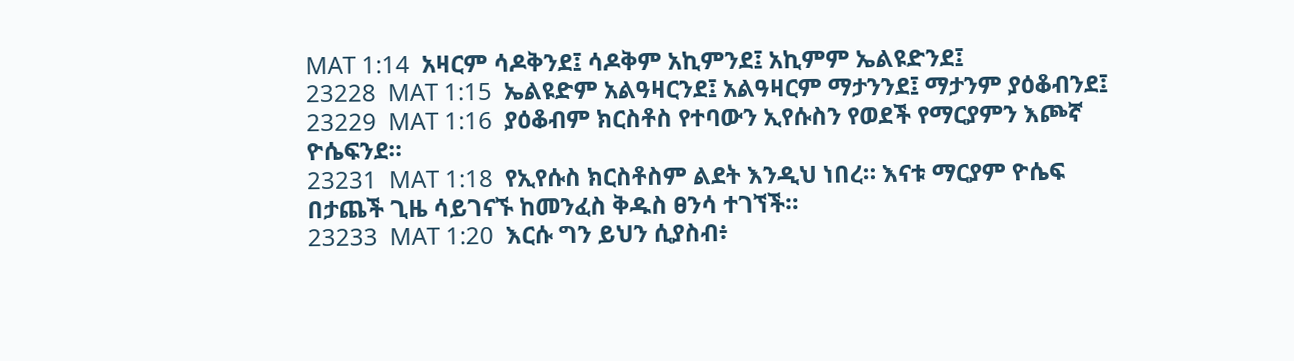MAT 1:14  አዛርም ሳዶቅንደ፤ ሳዶቅም አኪምንደ፤ አኪምም ኤልዩድንደ፤
23228  MAT 1:15  ኤልዩድም አልዓዛርንደ፤ አልዓዛርም ማታንንደ፤ ማታንም ያዕቆብንደ፤
23229  MAT 1:16  ያዕቆብም ክርስቶስ የተባውን ኢየሱስን የወደች የማርያምን እጮኛ ዮሴፍንደ።
23231  MAT 1:18  የኢየሱስ ክርስቶስም ልደት እንዲህ ነበረ። እናቱ ማርያም ዮሴፍ በታጨች ጊዜ ሳይገናኙ ከመንፈስ ቅዱስ ፀንሳ ተገኘች።
23233  MAT 1:20  እርሱ ግን ይህን ሲያስብ፥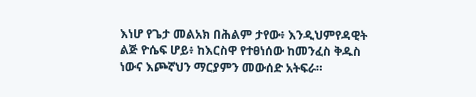እነሆ የጌታ መልአክ በሕልም ታየው፥ እንዲህምየዳዊት ልጅ ዮሴፍ ሆይ፥ ከእርስዋ የተፀነሰው ከመንፈስ ቅዱስ ነውና እጮኛህን ማርያምን መውሰድ አትፍራ።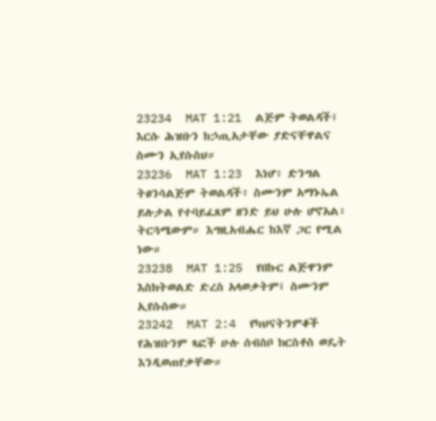23234  MAT 1:21  ልጅም ትወልዳች፤ እርሱ ሕዝቡን ከኃጢአታቸው ያድናቸዋልና ስሙን ኢየሱስህ።
23236  MAT 1:23  እነሆ፥ ድንግል ትፀንሳልጅም ትወልዳች፥ ስሙንም አማኑኤል ይሉታል የተባይፈጸም ዘንድ ይህ ሁሉ ሆኖአል፥ ትርጓሜውም። እግዚአብሔር ከእኛ ጋር የሚል ነው።
23238  MAT 1:25  የበኩር ልጅዋንም እስክትወልድ ድረስ አላወቃትም፤ ስሙንም ኢየሱስው።
23242  MAT 2:4  የካህናትንምቆች የሕዝቡንም ጻፎች ሁሉ ሰብስቦ ክርስቶስ ወዴት እንዲወጠየቃቸው።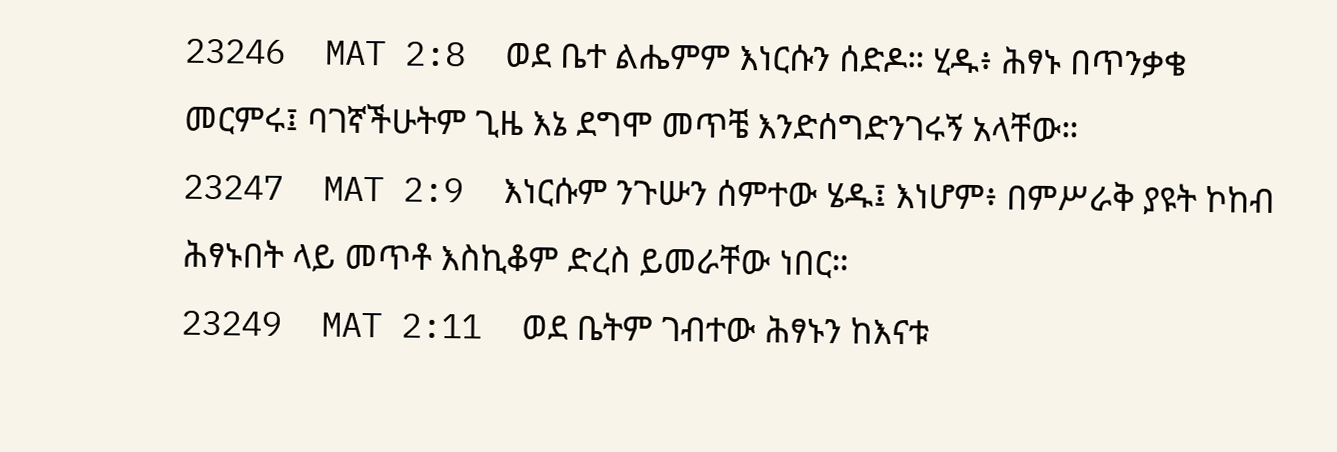23246  MAT 2:8  ወደ ቤተ ልሔምም እነርሱን ሰድዶ። ሂዱ፥ ሕፃኑ በጥንቃቄ መርምሩ፤ ባገኛችሁትም ጊዜ እኔ ደግሞ መጥቼ እንድሰግድንገሩኝ አላቸው።
23247  MAT 2:9  እነርሱም ንጉሡን ሰምተው ሄዱ፤ እነሆም፥ በምሥራቅ ያዩት ኮከብ ሕፃኑበት ላይ መጥቶ እስኪቆም ድረስ ይመራቸው ነበር።
23249  MAT 2:11  ወደ ቤትም ገብተው ሕፃኑን ከእናቱ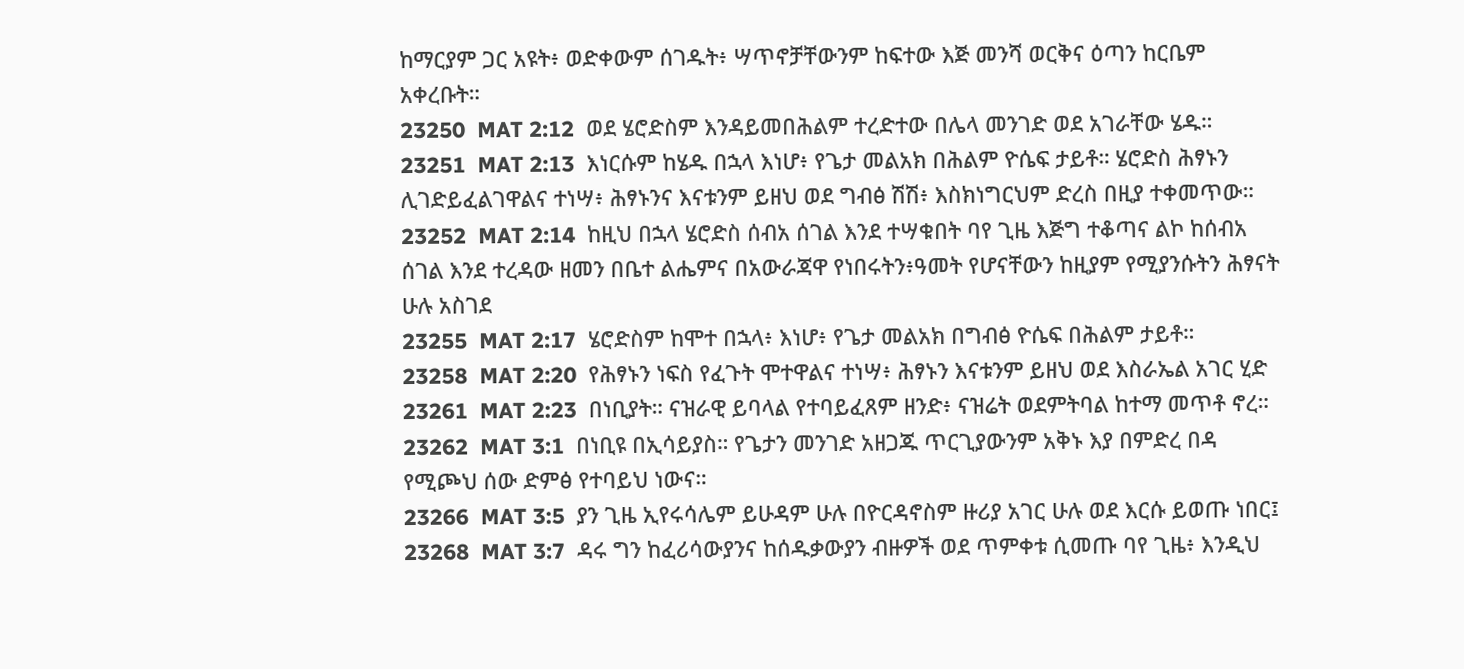ከማርያም ጋር አዩት፥ ወድቀውም ሰገዱት፥ ሣጥኖቻቸውንም ከፍተው እጅ መንሻ ወርቅና ዕጣን ከርቤም አቀረቡት።
23250  MAT 2:12  ወደ ሄሮድስም እንዳይመበሕልም ተረድተው በሌላ መንገድ ወደ አገራቸው ሄዱ።
23251  MAT 2:13  እነርሱም ከሄዱ በኋላ እነሆ፥ የጌታ መልአክ በሕልም ዮሴፍ ታይቶ። ሄሮድስ ሕፃኑን ሊገድይፈልገዋልና ተነሣ፥ ሕፃኑንና እናቱንም ይዘህ ወደ ግብፅ ሽሽ፥ እስክነግርህም ድረስ በዚያ ተቀመጥው።
23252  MAT 2:14  ከዚህ በኋላ ሄሮድስ ሰብአ ሰገል እንደ ተሣቁበት ባየ ጊዜ እጅግ ተቆጣና ልኮ ከሰብአ ሰገል እንደ ተረዳው ዘመን በቤተ ልሔምና በአውራጃዋ የነበሩትን፥ዓመት የሆናቸውን ከዚያም የሚያንሱትን ሕፃናት ሁሉ አስገደ
23255  MAT 2:17  ሄሮድስም ከሞተ በኋላ፥ እነሆ፥ የጌታ መልአክ በግብፅ ዮሴፍ በሕልም ታይቶ።
23258  MAT 2:20  የሕፃኑን ነፍስ የፈጉት ሞተዋልና ተነሣ፥ ሕፃኑን እናቱንም ይዘህ ወደ እስራኤል አገር ሂድ
23261  MAT 2:23  በነቢያት። ናዝራዊ ይባላል የተባይፈጸም ዘንድ፥ ናዝሬት ወደምትባል ከተማ መጥቶ ኖረ።
23262  MAT 3:1  በነቢዩ በኢሳይያስ። የጌታን መንገድ አዘጋጁ ጥርጊያውንም አቅኑ እያ በምድረ በዳ የሚጮህ ሰው ድምፅ የተባይህ ነውና።
23266  MAT 3:5  ያን ጊዜ ኢየሩሳሌም ይሁዳም ሁሉ በዮርዳኖስም ዙሪያ አገር ሁሉ ወደ እርሱ ይወጡ ነበር፤
23268  MAT 3:7  ዳሩ ግን ከፈሪሳውያንና ከሰዱቃውያን ብዙዎች ወደ ጥምቀቱ ሲመጡ ባየ ጊዜ፥ እንዲህ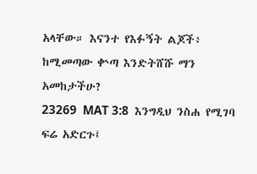አላቸው። እናንተ የእፉኝት ልጆች፥ ከሚመጣው ቍጣ እንድትሸሹ ማን አመከታችሁ?
23269  MAT 3:8  እንግዲህ ንስሐ የሚገባ ፍሬ አድርጉ፤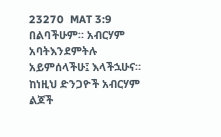23270  MAT 3:9  በልባችሁም። አብርሃም አባትእንደምትሉ አይምሰላችሁ፤ እላችኋሁና። ከነዚህ ድንጋዮች አብርሃም ልጆች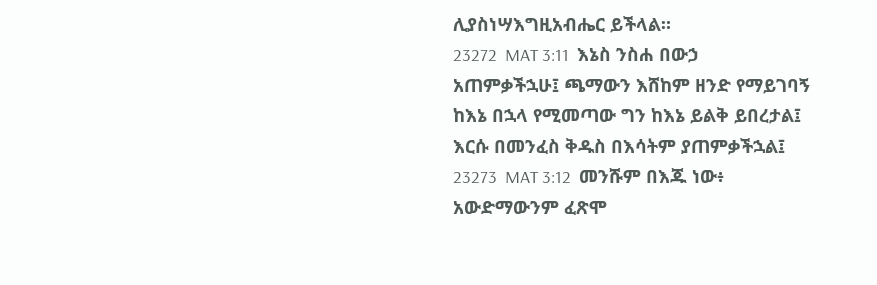ሊያስነሣእግዚአብሔር ይችላል።
23272  MAT 3:11  እኔስ ንስሐ በውኃ አጠምቃችኋሁ፤ ጫማውን እሸከም ዘንድ የማይገባኝ ከእኔ በኋላ የሚመጣው ግን ከእኔ ይልቅ ይበረታል፤ እርሱ በመንፈስ ቅዱስ በእሳትም ያጠምቃችኋል፤
23273  MAT 3:12  መንሹም በእጁ ነው፥ አውድማውንም ፈጽሞ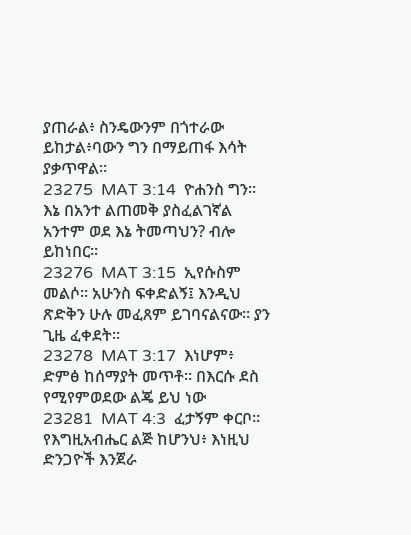ያጠራል፥ ስንዴውንም በጎተራው ይከታል፥ባውን ግን በማይጠፋ እሳት ያቃጥዋል።
23275  MAT 3:14  ዮሐንስ ግን። እኔ በአንተ ልጠመቅ ያስፈልገኛል አንተም ወደ እኔ ትመጣህን? ብሎ ይከነበር።
23276  MAT 3:15  ኢየሱስም መልሶ። አሁንስ ፍቀድልኝ፤ እንዲህ ጽድቅን ሁሉ መፈጸም ይገባናልናው። ያን ጊዜ ፈቀደት።
23278  MAT 3:17  እነሆም፥ ድምፅ ከሰማያት መጥቶ። በእርሱ ደስ የሚየምወደው ልጄ ይህ ነው
23281  MAT 4:3  ፈታኝም ቀርቦ። የእግዚአብሔር ልጅ ከሆንህ፥ እነዚህ ድንጋዮች እንጀራ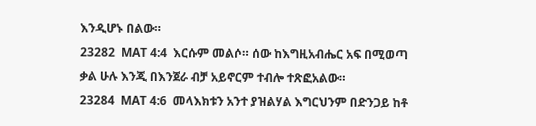እንዲሆኑ በልው።
23282  MAT 4:4  እርሱም መልሶ። ሰው ከእግዚአብሔር አፍ በሚወጣ ቃል ሁሉ እንጂ በእንጀራ ብቻ አይኖርም ተብሎ ተጽፎአልው።
23284  MAT 4:6  መላእክቱን አንተ ያዝልሃል እግርህንም በድንጋይ ከቶ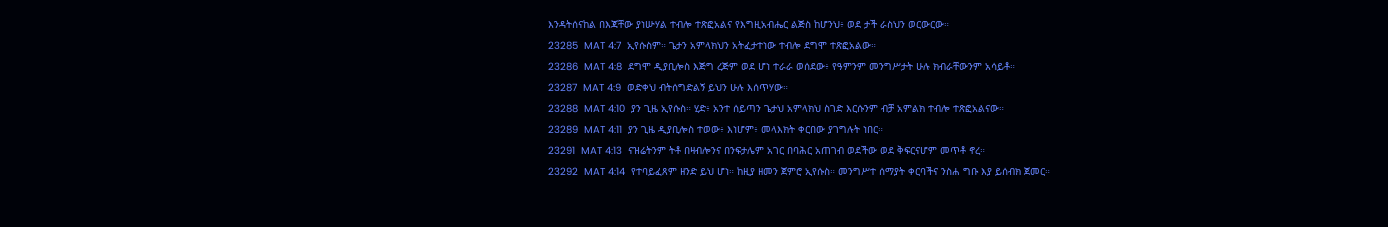እንዳትሰናከል በእጃቸው ያነሡሃል ተብሎ ተጽፎአልና የእግዚአብሔር ልጅስ ከሆንህ፥ ወደ ታች ራስህን ወርውርው።
23285  MAT 4:7  ኢየሱስም። ጌታን አምላክህን አትፈታተነው ተብሎ ደግሞ ተጽፎአልው።
23286  MAT 4:8  ደግሞ ዲያቢሎስ እጅግ ረጅም ወደ ሆነ ተራራ ወሰደው፥ የዓምንም መንግሥታት ሁሉ ክብራቸውንም አሳይቶ።
23287  MAT 4:9  ወድቀህ ብትሰግድልኝ ይህን ሁሉ እሰጥሃው።
23288  MAT 4:10  ያን ጊዜ ኢየሱስ። ሂድ፥ አንተ ሰይጣን ጌታህ አምላክህ ስገድ እርሱንም ብቻ አምልክ ተብሎ ተጽፎአልናው።
23289  MAT 4:11  ያን ጊዜ ዲያቢሎስ ተወው፥ እነሆም፥ መላእክት ቀርበው ያገግሉት ነበር።
23291  MAT 4:13  ናዝሬትንም ትቶ በዛብሎንና በንፍታሌም አገር በባሕር አጠገብ ወደችው ወደ ቅፍርናሆም መጥቶ ኖረ።
23292  MAT 4:14  የተባይፈጸም ዘንድ ይህ ሆነ። ከዚያ ዘመን ጀምሮ ኢየሱስ። መንግሥተ ሰማያት ቀርባችና ንስሐ ግቡ እያ ይሰብክ ጀመር።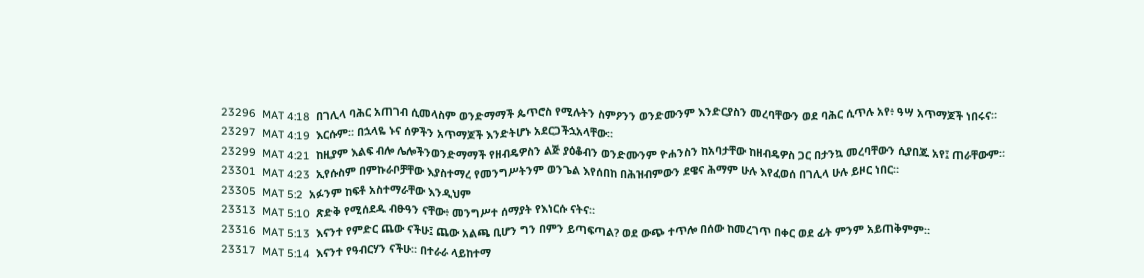23296  MAT 4:18  በገሊላ ባሕር አጠገብ ሲመላስም ወንድማማች ጴጥሮስ የሚሉትን ስምዖንን ወንድሙንም እንድርያስን መረባቸውን ወደ ባሕር ሲጥሉ አየ፥ ዓሣ አጥማጆች ነበሩና።
23297  MAT 4:19  እርሱም። በኋላዬ ኑና ሰዎችን አጥማጆች እንድትሆኑ አደርጋችኋአላቸው።
23299  MAT 4:21  ከዚያም እልፍ ብሎ ሌሎችንወንድማማች የዘብዴዎስን ልጅ ያዕቆብን ወንድሙንም ዮሐንስን ከአባታቸው ከዘብዴዎስ ጋር በታንኳ መረባቸውን ሲያበጁ አየ፤ ጠራቸውም።
23301  MAT 4:23  ኢየሱስም በምኩራቦቻቸው እያስተማረ የመንግሥትንም ወንጌል እየሰበከ በሕዝብምውን ደዌና ሕማም ሁሉ እየፈወሰ በገሊላ ሁሉ ይዞር ነበር።
23305  MAT 5:2  አፉንም ከፍቶ አስተማራቸው እንዲህም
23313  MAT 5:10  ጽድቅ የሚሰደዱ ብፁዓን ናቸው፥ መንግሥተ ሰማያት የእነርሱ ናትና።
23316  MAT 5:13  እናንተ የምድር ጨው ናችሁ፤ ጨው አልጫ ቢሆን ግን በምን ይጣፍጣል? ወደ ውጭ ተጥሎ በሰው ከመረገጥ በቀር ወደ ፊት ምንም አይጠቅምም።
23317  MAT 5:14  እናንተ የዓብርሃን ናችሁ። በተራራ ላይከተማ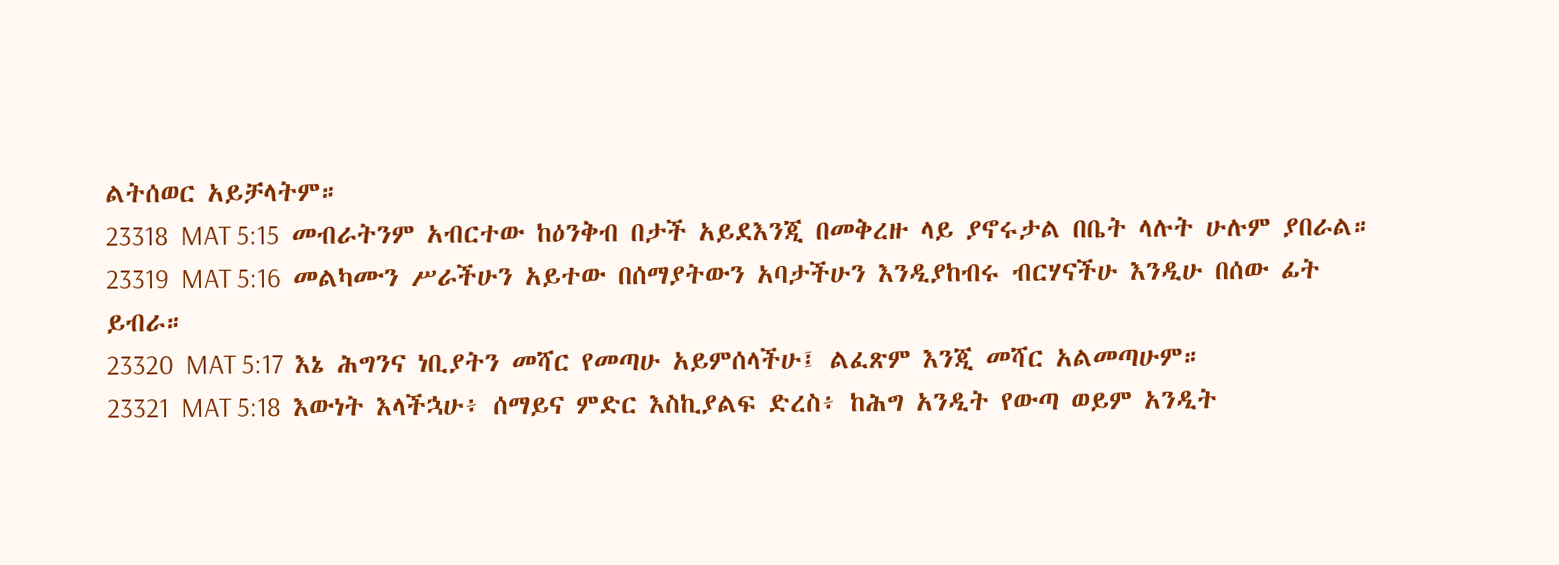ልትሰወር አይቻላትም።
23318  MAT 5:15  መብራትንም አብርተው ከዕንቅብ በታች አይደእንጂ በመቅረዙ ላይ ያኖሩታል በቤት ላሉት ሁሉም ያበራል።
23319  MAT 5:16  መልካሙን ሥራችሁን አይተው በሰማያትውን አባታችሁን እንዲያከብሩ ብርሃናችሁ እንዲሁ በሰው ፊት ይብራ።
23320  MAT 5:17  እኔ ሕግንና ነቢያትን መሻር የመጣሁ አይምሰላችሁ፤ ልፈጽም እንጂ መሻር አልመጣሁም።
23321  MAT 5:18  እውነት እላችኋሁ፥ ሰማይና ምድር እስኪያልፍ ድረስ፥ ከሕግ አንዲት የውጣ ወይም አንዲት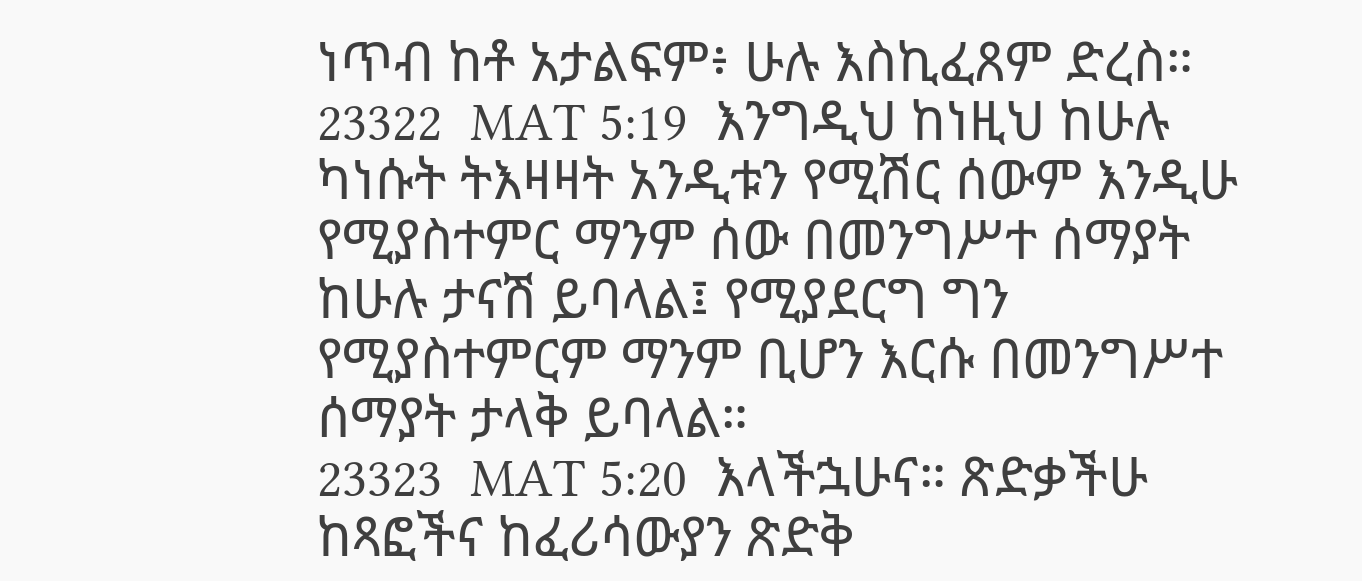ነጥብ ከቶ አታልፍም፥ ሁሉ እስኪፈጸም ድረስ።
23322  MAT 5:19  እንግዲህ ከነዚህ ከሁሉ ካነሱት ትእዛዛት አንዲቱን የሚሽር ሰውም እንዲሁ የሚያስተምር ማንም ሰው በመንግሥተ ሰማያት ከሁሉ ታናሽ ይባላል፤ የሚያደርግ ግን የሚያስተምርም ማንም ቢሆን እርሱ በመንግሥተ ሰማያት ታላቅ ይባላል።
23323  MAT 5:20  እላችኋሁና። ጽድቃችሁ ከጻፎችና ከፈሪሳውያን ጽድቅ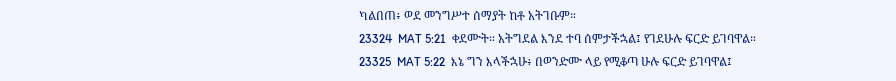ካልበጠ፥ ወደ መንግሥተ ሰማያት ከቶ አትገቡም።
23324  MAT 5:21  ቀደሙት። አትግደል እንደ ተባ ሰምታችኋል፤ የገደሁሉ ፍርድ ይገባዋል።
23325  MAT 5:22  እኔ ግን እላችኋሁ፥ በወንድሙ ላይ የሚቆጣ ሁሉ ፍርድ ይገባዋል፤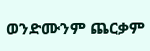ወንድሙንም ጨርቃም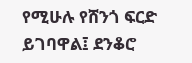የሚሁሉ የሸንጎ ፍርድ ይገባዋል፤ ደንቆሮ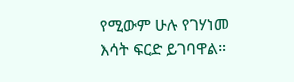የሚውም ሁሉ የገሃነመ እሳት ፍርድ ይገባዋል።